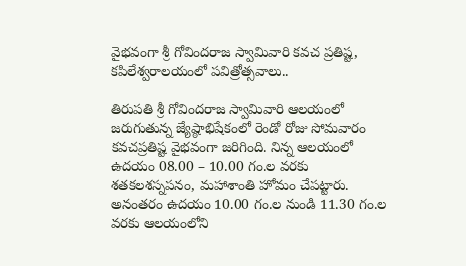వైభవంగా శ్రీ గోవిందరాజ స్వామివారి కవచ ప్రతిష్ట‌, కపిలేశ్వరాలయంలో పవిత్రోత్సవాలు..

తిరుపతి శ్రీ గోవిందరాజ స్వామివారి ఆలయంలో జరుగుతున్న జ్యేష్ఠాభిషేకంలో రెండో రోజు సోమవారం కవచప్రతిష్ట‌ వైభవంగా జరిగింది. నిన్న ఆలయంలో ఉద‌యం 08.00 – 10.00 గం.ల వరకు శ‌త‌క‌ల‌శ‌స్న‌ప‌నం, మ‌హాశాంతి హోమం చేప‌ట్టారు. అనంతరం ఉదయం 10.00 గం.ల నుండి 11.30 గం.ల వరకు ఆలయంలోని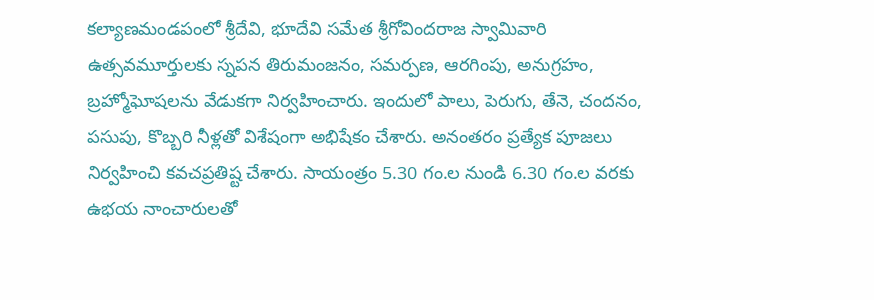కల్యాణమండపంలో శ్రీదేవి, భూదేవి సమేత శ్రీగోవిందరాజ స్వామివారి ఉత్సవమూర్తులకు స్నపన తిరుమంజనం, సమర్పణ, ఆరగింపు, అనుగ్రహం, బ్రహ్మోఘోషలను వేడుకగా నిర్వహించారు. ఇందులో పాలు, పెరుగు, తేనె, చందనం, పసుపు, కొబ్బరి నీళ్ల‌తో విశేషంగా అభిషేకం చేశారు. అనంతరం ప్రత్యేక పూజలు నిర్వహించి కవచప్రతిష్ట‌ చేశారు. సాయంత్రం 5.30 గం.ల నుండి 6.30 గం.ల వరకు ఉభయ నాంచారులతో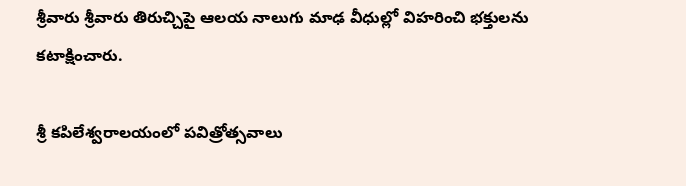శ్రీవారు శ్రీవారు తిరుచ్చిపై ఆలయ నాలుగు మాఢ వీధుల్లో విహరించి భక్తులను కటాక్షించారు.

శ్రీ కపిలేశ్వరాలయంలో పవిత్రోత్సవాలు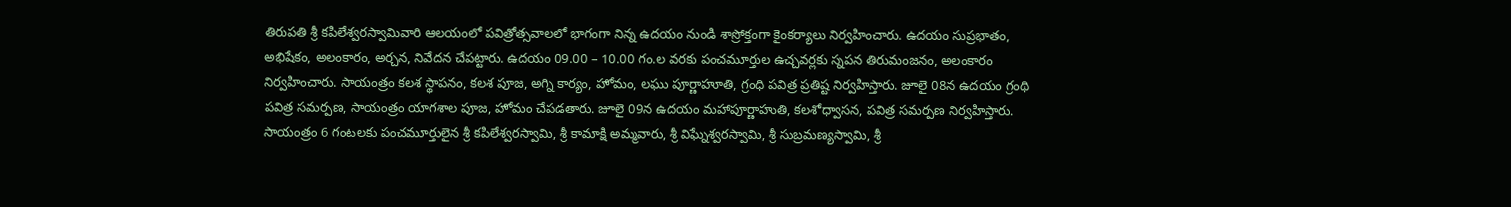తిరుపతి శ్రీ కపిలేశ్వరస్వామివారి ఆలయంలో పవిత్రోత్సవాలలో భాగంగా నిన్న ఉదయం నుండి శాస్రోక్తంగా కైంకర్యాలు నిర్వహించారు. ఉదయం సుప్రభాతం, అభిషేకం, అలంకారం, అర్చన, నివేదన చేపట్టారు. ఉదయం 09.00 – 10.00 గం.ల వరకు పంచమూర్తుల ఉచ్చవర్లకు స్నపన తిరుమంజనం, అలంకారం నిర్వహించారు. సాయంత్రం కలశ స్థాపనం, కలశ పూజ, అగ్ని కార్యం, హోమం, లఘు పూర్ణాహూతి, గ్రంధి పవిత్ర ప్రతిష్ట నిర్వ‌హిస్తారు. జూలై 08న ఉద‌యం గ్రంథి ప‌విత్ర స‌మ‌ర్ప‌ణ‌, సాయంత్రం యాగ‌శాల‌ పూజ‌, హోమం చేప‌డ‌తారు. జూలై 09న ఉద‌యం మ‌హాపూర్ణాహుతి, క‌ల‌శోధ్వాస‌న‌, ప‌విత్ర స‌మ‌ర్ప‌ణ నిర్వ‌హిస్తారు. సాయంత్రం 6 గంట‌ల‌కు పంచమూర్తులైన శ్రీ కపిలేశ్వరస్వామి, శ్రీ కామాక్షి అమ్మవారు, శ్రీ విఘ్నేశ్వరస్వామి, శ్రీ సుబ్రమణ్యస్వామి, శ్రీ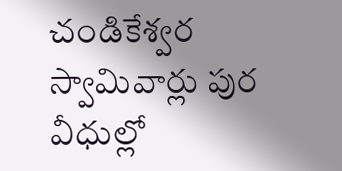చండికేశ్వర స్వామివార్లు పుర వీధుల్లో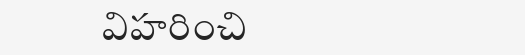విహరించి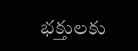భక్తులకు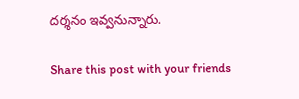దర్శనం ఇవ్వనున్నారు.

Share this post with your friends